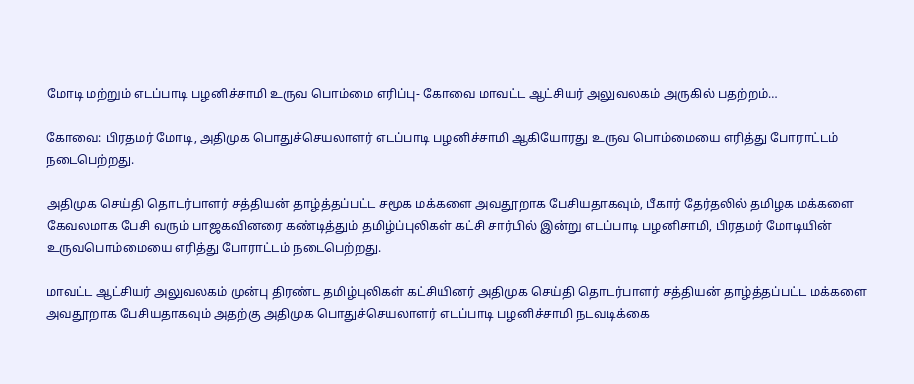மோடி மற்றும் எடப்பாடி பழனிச்சாமி உருவ பொம்மை எரிப்பு- கோவை மாவட்ட ஆட்சியர் அலுவலகம் அருகில் பதற்றம்…

கோவை: பிரதமர் மோடி, அதிமுக பொதுச்செயலாளர் எடப்பாடி பழனிச்சாமி ஆகியோரது உருவ பொம்மையை எரித்து போராட்டம் நடைபெற்றது.

அதிமுக செய்தி தொடர்பாளர் சத்தியன் தாழ்த்தப்பட்ட சமூக மக்களை அவதூறாக பேசியதாகவும், பீகார் தேர்தலில் தமிழக மக்களை கேவலமாக பேசி வரும் பாஜகவினரை கண்டித்தும் தமிழ்ப்புலிகள் கட்சி சார்பில் இன்று எடப்பாடி பழனிசாமி, பிரதமர் மோடியின் உருவபொம்மையை எரித்து போராட்டம் நடைபெற்றது.

மாவட்ட ஆட்சியர் அலுவலகம் முன்பு திரண்ட தமிழ்புலிகள் கட்சியினர் அதிமுக செய்தி தொடர்பாளர் சத்தியன் தாழ்த்தப்பட்ட மக்களை அவதூறாக பேசியதாகவும் அதற்கு அதிமுக பொதுச்செயலாளர் எடப்பாடி பழனிச்சாமி நடவடிக்கை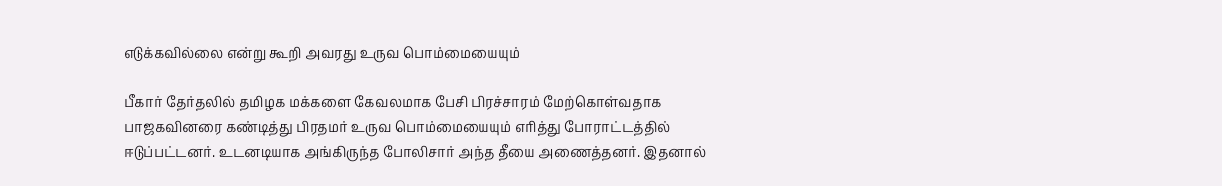எடுக்கவில்லை என்று கூறி அவரது உருவ பொம்மையையும்

பீகார் தேர்தலில் தமிழக மக்களை கேவலமாக பேசி பிரச்சாரம் மேற்கொள்வதாக பாஜகவினரை கண்டித்து பிரதமர் உருவ பொம்மையையும் எரித்து போராட்டத்தில் ஈடுப்பட்டனர். உடனடியாக அங்கிருந்த போலிசார் அந்த தீயை அணைத்தனர். இதனால்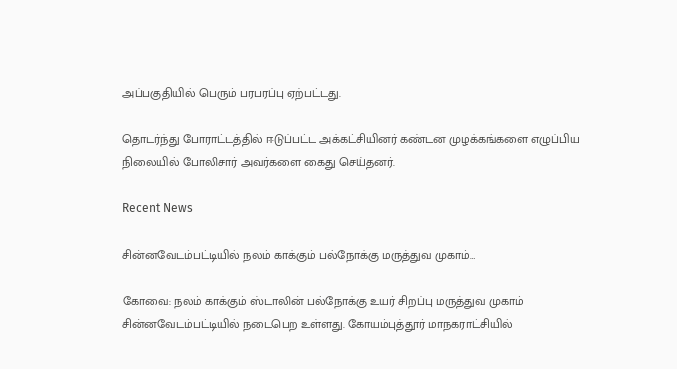அப்பகுதியில் பெரும் பரபரப்பு ஏற்பட்டது.

தொடர்ந்து போராட்டத்தில் ஈடுப்பட்ட அக்கட்சியினர் கண்டன முழக்கங்களை எழுப்பிய நிலையில் போலிசார் அவர்களை கைது செய்தனர்.

Recent News

சின்னவேடம்பட்டியில் நலம் காக்கும் பல்நோக்கு மருத்துவ முகாம்…

கோவை: நலம் காக்கும் ஸ்டாலின் பல்நோக்கு உயர் சிறப்பு மருத்துவ முகாம் சின்னவேடம்பட்டியில் நடைபெற உள்ளது. கோயம்புத்தூர் மாநகராட்சியில்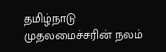தமிழ்நாடு முதலமைச்சரின் நலம்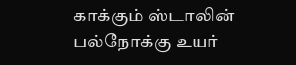காக்கும் ஸ்டாலின் பல்நோக்கு உயர்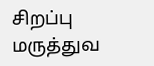சிறப்பு மருத்துவ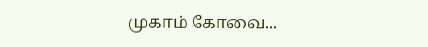முகாம் கோவை...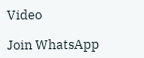Video

Join WhatsApp